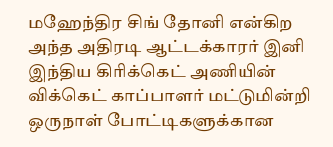மஹேந்திர சிங் தோனி என்கிற அந்த அதிரடி ஆட்டக்காரர் இனி இந்திய கிரிக்கெட் அணியின் விக்கெட் காப்பாளர் மட்டுமின்றி ஒருநாள் போட்டிகளுக்கான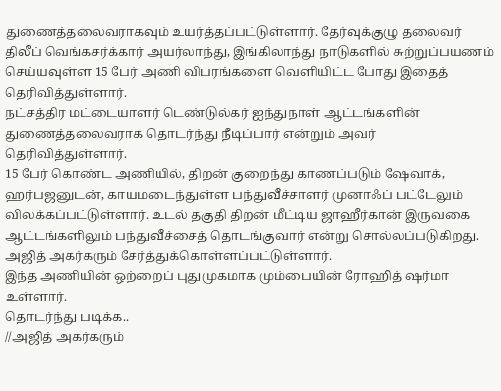துணைத்தலைவராகவும் உயர்த்தப்பட்டுள்ளார். தேர்வுக்குழு தலைவர் திலீப் வெங்கசர்க்கார் அயர்லாந்து, இங்கிலாந்து நாடுகளில் சுற்றுப்பயணம் செய்யவுள்ள 15 பேர் அணி விபரங்களை வெளியிட்ட போது இதைத் தெரிவித்துள்ளார்.
நட்சத்திர மட்டையாளர் டெண்டுல்கர் ஐந்துநாள் ஆட்டங்களின் துணைத்தலைவராக தொடர்ந்து நீடிப்பார் என்றும் அவர் தெரிவித்துள்ளார்.
15 பேர் கொண்ட அணியில், திறன் குறைந்து காணப்படும் ஷேவாக், ஹர்பஜனுடன், காயமடைந்துள்ள பந்துவீச்சாளர் முனாஃப் பட்டேலும் விலக்கப்பட்டுள்ளார். உடல் தகுதி திறன் மீட்டிய ஜாஹீர்கான் இருவகை ஆட்டங்களிலும் பந்துவீச்சைத் தொடங்குவார் என்று சொல்லப்படுகிறது. அஜித் அகர்கரும் சேர்த்துக்கொள்ளப்பட்டுள்ளார்.
இந்த அணியின் ஒற்றைப் புதுமுகமாக மும்பையின் ரோஹித் ஷர்மா உள்ளார்.
தொடர்ந்து படிக்க..
//அஜித் அகர்கரும்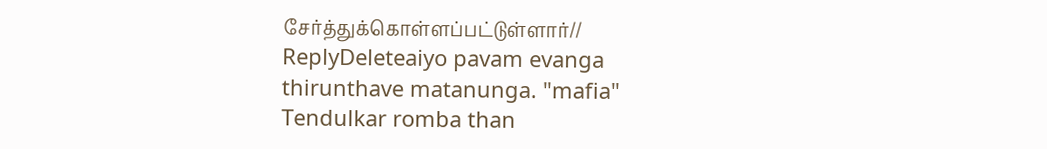சேர்த்துக்கொள்ளப்பட்டுள்ளார்//
ReplyDeleteaiyo pavam evanga thirunthave matanunga. "mafia" Tendulkar romba than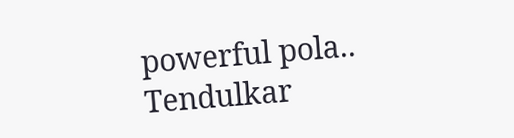powerful pola.. Tendulkar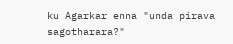ku Agarkar enna "unda pirava sagotharara?"